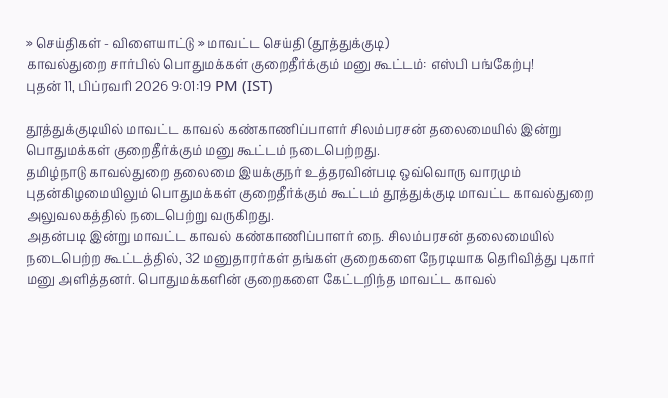» செய்திகள் - விளையாட்டு » மாவட்ட செய்தி (தூத்துக்குடி)
காவல்துறை சார்பில் பொதுமக்கள் குறைதீர்க்கும் மனு கூட்டம்: எஸ்பி பங்கேற்பு!
புதன் 11, பிப்ரவரி 2026 9:01:19 PM (IST)

தூத்துக்குடியில் மாவட்ட காவல் கண்காணிப்பாளர் சிலம்பரசன் தலைமையில் இன்று பொதுமக்கள் குறைதீர்க்கும் மனு கூட்டம் நடைபெற்றது.
தமிழ்நாடு காவல்துறை தலைமை இயக்குநர் உத்தரவின்படி ஒவ்வொரு வாரமும் புதன்கிழமையிலும் பொதுமக்கள் குறைதீர்க்கும் கூட்டம் தூத்துக்குடி மாவட்ட காவல்துறை அலுவலகத்தில் நடைபெற்று வருகிறது.
அதன்படி இன்று மாவட்ட காவல் கண்காணிப்பாளர் நை. சிலம்பரசன் தலைமையில் நடைபெற்ற கூட்டத்தில், 32 மனுதாரர்கள் தங்கள் குறைகளை நேரடியாக தெரிவித்து புகார் மனு அளித்தனர். பொதுமக்களின் குறைகளை கேட்டறிந்த மாவட்ட காவல்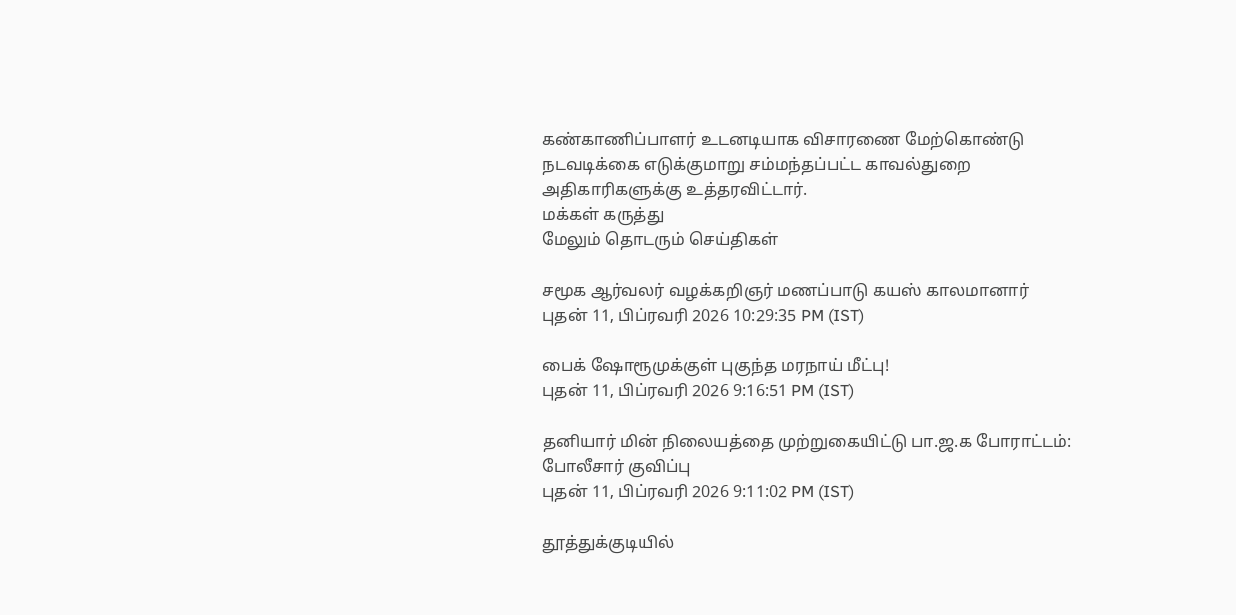கண்காணிப்பாளர் உடனடியாக விசாரணை மேற்கொண்டு நடவடிக்கை எடுக்குமாறு சம்மந்தப்பட்ட காவல்துறை அதிகாரிகளுக்கு உத்தரவிட்டார்.
மக்கள் கருத்து
மேலும் தொடரும் செய்திகள்

சமூக ஆர்வலர் வழக்கறிஞர் மணப்பாடு கயஸ் காலமானார்
புதன் 11, பிப்ரவரி 2026 10:29:35 PM (IST)

பைக் ஷோரூமுக்குள் புகுந்த மரநாய் மீட்பு!
புதன் 11, பிப்ரவரி 2026 9:16:51 PM (IST)

தனியார் மின் நிலையத்தை முற்றுகையிட்டு பா.ஜ.க போராட்டம்: போலீசார் குவிப்பு
புதன் 11, பிப்ரவரி 2026 9:11:02 PM (IST)

தூத்துக்குடியில்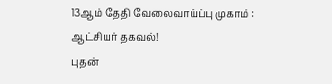13ஆம் தேதி வேலைவாய்ப்பு முகாம் : ஆட்சியர் தகவல்!
புதன்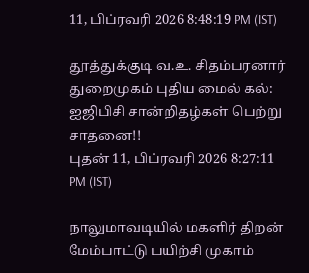11, பிப்ரவரி 2026 8:48:19 PM (IST)

தூத்துக்குடி வ.உ. சிதம்பரனார் துறைமுகம் புதிய மைல் கல்: ஐஜிபிசி சான்றிதழ்கள் பெற்று சாதனை!!
புதன் 11, பிப்ரவரி 2026 8:27:11 PM (IST)

நாலுமாவடியில் மகளிர் திறன் மேம்பாட்டு பயிற்சி முகாம்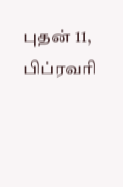புதன் 11, பிப்ரவரி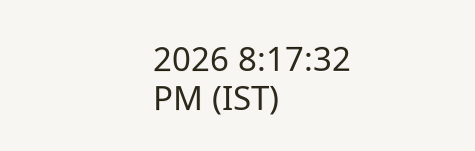2026 8:17:32 PM (IST)